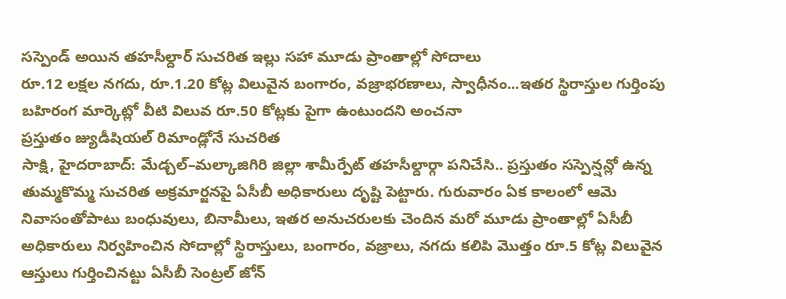సస్పెండ్ అయిన తహసీల్దార్ సుచరిత ఇల్లు సహా మూడు ప్రాంతాల్లో సోదాలు
రూ.12 లక్షల నగదు, రూ.1.20 కోట్ల విలువైన బంగారం, వజ్రాభరణాలు, స్వాధీనం...ఇతర స్థిరాస్తుల గుర్తింపు
బహిరంగ మార్కెట్లో వీటి విలువ రూ.50 కోట్లకు పైగా ఉంటుందని అంచనా
ప్రస్తుతం జ్యుడీషియల్ రిమాండ్లోనే సుచరిత
సాక్షి, హైదరాబాద్: మేడ్చల్–మల్కాజిగిరి జిల్లా శామీర్పేట్ తహసీల్దార్గా పనిచేసి.. ప్రస్తుతం సస్పెన్షన్లో ఉన్న తుమ్మకొమ్మ సుచరిత అక్రమార్జనపై ఏసీబీ అధికారులు దృష్టి పెట్టారు. గురువారం ఏక కాలంలో ఆమె నివాసంతోపాటు బంధువులు, బినామీలు, ఇతర అనుచరులకు చెందిన మరో మూడు ప్రాంతాల్లో ఏసీబీ అధికారులు నిర్వహించిన సోదాల్లో స్థిరాస్తులు, బంగారం, వజ్రాలు, నగదు కలిపి మొత్తం రూ.5 కోట్ల విలువైన ఆస్తులు గుర్తించినట్టు ఏసీబీ సెంట్రల్ జోన్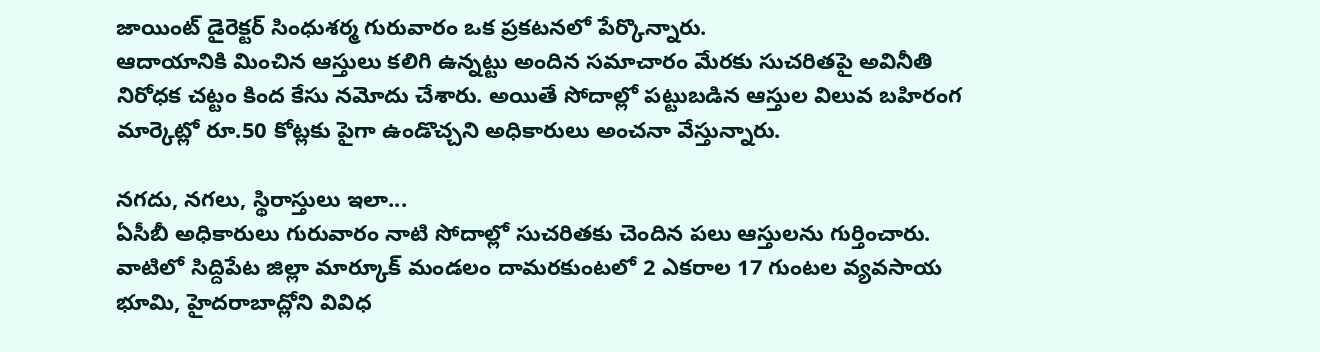జాయింట్ డైరెక్టర్ సింధుశర్మ గురువారం ఒక ప్రకటనలో పేర్కొన్నారు.
ఆదాయానికి మించిన ఆస్తులు కలిగి ఉన్నట్టు అందిన సమాచారం మేరకు సుచరితపై అవినీతి నిరోధక చట్టం కింద కేసు నమోదు చేశారు. అయితే సోదాల్లో పట్టుబడిన ఆస్తుల విలువ బహిరంగ మార్కెట్లో రూ.50 కోట్లకు పైగా ఉండొచ్చని అధికారులు అంచనా వేస్తున్నారు.

నగదు, నగలు, స్థిరాస్తులు ఇలా...
ఏసీబీ అధికారులు గురువారం నాటి సోదాల్లో సుచరితకు చెందిన పలు ఆస్తులను గుర్తించారు. వాటిలో సిద్దిపేట జిల్లా మార్కూక్ మండలం దామరకుంటలో 2 ఎకరాల 17 గుంటల వ్యవసాయ భూమి, హైదరాబాద్లోని వివిధ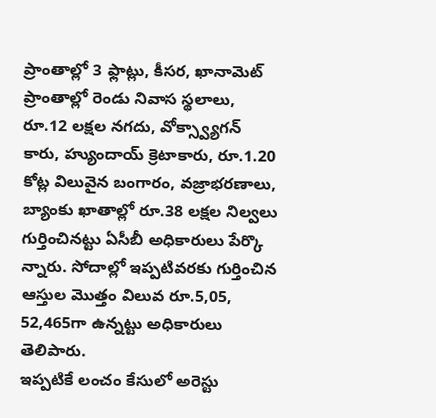ప్రాంతాల్లో 3 ఫ్లాట్లు, కీసర, ఖానామెట్ ప్రాంతాల్లో రెండు నివాస స్థలాలు, రూ.12 లక్షల నగదు, వోక్స్వ్యాగన్ కారు, హ్యుందాయ్ క్రెటాకారు, రూ.1.20 కోట్ల విలువైన బంగారం, వజ్రాభరణాలు, బ్యాంకు ఖాతాల్లో రూ.38 లక్షల నిల్వలు గుర్తించినట్టు ఏసీబీ అధికారులు పేర్కొ న్నారు. సోదాల్లో ఇప్పటివరకు గుర్తించిన ఆస్తుల మొత్తం విలువ రూ.5,05, 52,465గా ఉన్నట్టు అధికారులు తెలిపారు.
ఇప్పటికే లంచం కేసులో అరెస్టు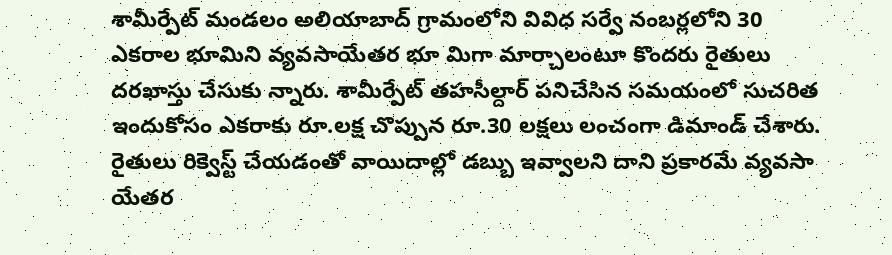శామీర్పేట్ మండలం అలియాబాద్ గ్రామంలోని వివిధ సర్వే నంబర్లలోని 30 ఎకరాల భూమిని వ్యవసాయేతర భూ మిగా మార్చాలంటూ కొందరు రైతులు దరఖాస్తు చేసుకు న్నారు. శామీర్పేట్ తహసీల్దార్ పనిచేసిన సమయంలో సుచరిత ఇందుకోసం ఎకరాకు రూ.లక్ష చొప్పున రూ.30 లక్షలు లంచంగా డిమాండ్ చేశారు.
రైతులు రిక్వెస్ట్ చేయడంతో వాయిదాల్లో డబ్బు ఇవ్వాలని దాని ప్రకారమే వ్యవసా యేతర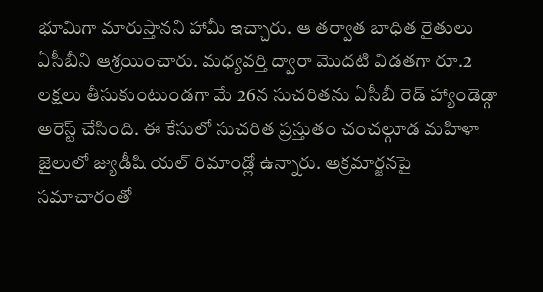భూమిగా మారుస్తానని హామీ ఇచ్చారు. ఆ తర్వాత బాధిత రైతులు ఏసీబీని ఆశ్రయించారు. మధ్యవర్తి ద్వారా మొదటి విడతగా రూ.2 లక్షలు తీసుకుంటుండగా మే 26న సుచరితను ఏసీబీ రెడ్ హ్యాండెడ్గా అరెస్ట్ చేసింది. ఈ కేసులో సుచరిత ప్రస్తుతం చంచల్గూడ మహిళా జైలులో జ్యుడీషి యల్ రిమాండ్లో ఉన్నారు. అక్రమార్జనపై సమాచారంతో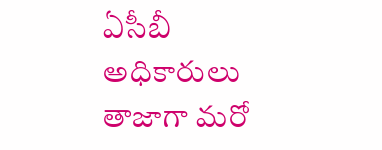ఏసీబీ అధికారులు తాజాగా మరో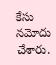కేసు నమోదు చేశారు.